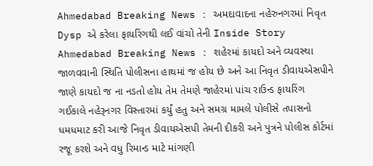Ahmedabad Breaking News : અમદાવાદના નહેરુનગરમાં નિવૃત Dysp એ કરેલા ફાયરિંગથી લઈ વાંચો તેની Inside Story
Ahmedabad Breaking News : શહેરમાં કાયદો અને વ્યવસ્થા જાળવવાની સ્થિતિ પોલીસના હાથમાં જ હોય છે અને આ નિવૃત ડીવાયએસપીને જાણે કાયદો જ ના નડતો હોય તેમ તેમણે જાહેરમાં પાંચ રાઉન્ડ ફાયરિંગ ગઈકાલે નહેરૂનગર વિસ્તારમાં કર્યું હતુ અને સમગ્ર મામલે પોલીસે તપાસનો ધમધમાટ કરી આજે નિવૃત ડીવાયએસપી તેમની દીકરી અને પુત્રને પોલીસ કોર્ટમાં રજૂ કરશે અને વધુ રિમાન્ડ માટે માંગણી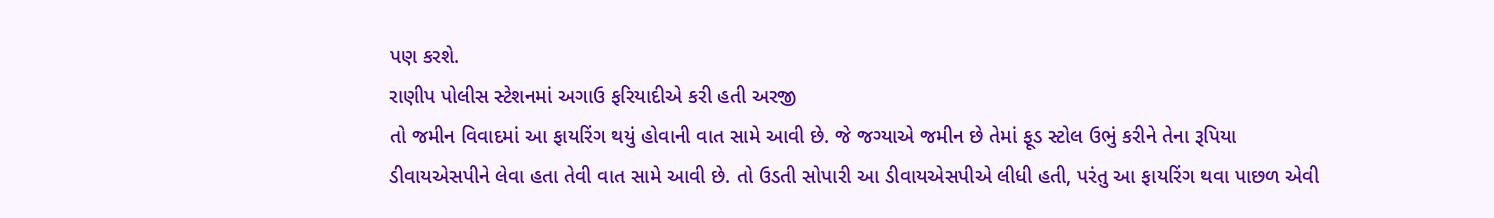પણ કરશે.
રાણીપ પોલીસ સ્ટેશનમાં અગાઉ ફરિયાદીએ કરી હતી અરજી
તો જમીન વિવાદમાં આ ફાયરિંગ થયું હોવાની વાત સામે આવી છે. જે જગ્યાએ જમીન છે તેમાં ફૂડ સ્ટોલ ઉભું કરીને તેના રૂપિયા ડીવાયએસપીને લેવા હતા તેવી વાત સામે આવી છે. તો ઉડતી સોપારી આ ડીવાયએસપીએ લીધી હતી, પરંતુ આ ફાયરિંગ થવા પાછળ એવી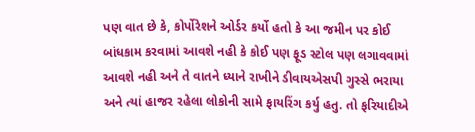પણ વાત છે કે, કોર્પોરેશને ઓર્ડર કર્યો હતો કે આ જમીન પર કોઈ બાંધકામ કરવામાં આવશે નહી કે કોઈ પણ ફૂડ સ્ટોલ પણ લગાવવામાં આવશે નહી અને તે વાતને ધ્યાને રાખીને ડીવાયએસપી ગુસ્સે ભરાયા અને ત્યાં હાજર રહેલા લોકોની સામે ફાયરિંગ કર્યુ હતુ. તો ફરિયાદીએ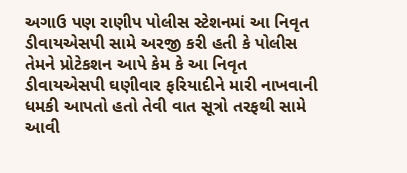અગાઉ પણ રાણીપ પોલીસ સ્ટેશનમાં આ નિવૃત ડીવાયએસપી સામે અરજી કરી હતી કે પોલીસ તેમને પ્રોટેકશન આપે કેમ કે આ નિવૃત ડીવાયએસપી ઘણીવાર ફરિયાદીને મારી નાખવાની ધમકી આપતો હતો તેવી વાત સૂત્રો તરફથી સામે આવી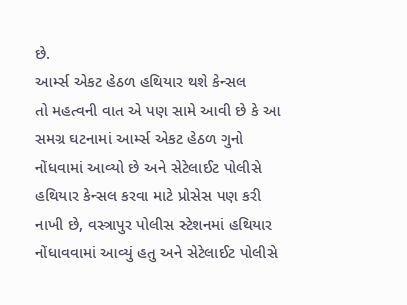છે.
આર્મ્સ એકટ હેઠળ હથિયાર થશે કેન્સલ
તો મહત્વની વાત એ પણ સામે આવી છે કે આ સમગ્ર ઘટનામાં આર્મ્સ એકટ હેઠળ ગુનો નોંધવામાં આવ્યો છે અને સેટેલાઈટ પોલીસે હથિયાર કેન્સલ કરવા માટે પ્રોસેસ પણ કરી નાખી છે, વસ્ત્રાપુર પોલીસ સ્ટેશનમાં હથિયાર નોંધાવવામાં આવ્યું હતુ અને સેટેલાઈટ પોલીસે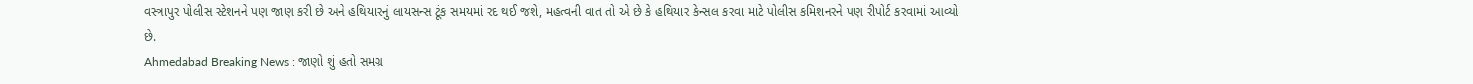વસ્ત્રાપુર પોલીસ સ્ટેશનને પણ જાણ કરી છે અને હથિયારનું લાયસન્સ ટૂંક સમયમાં રદ થઈ જશે, મહત્વની વાત તો એ છે કે હથિયાર કેન્સલ કરવા માટે પોલીસ કમિશનરને પણ રીપોર્ટ કરવામાં આવ્યો છે.
Ahmedabad Breaking News : જાણો શું હતો સમગ્ર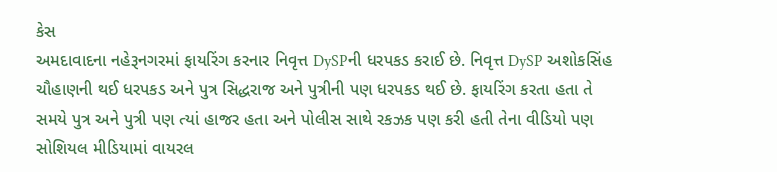કેસ
અમદાવાદના નહેરૂનગરમાં ફાયરિંગ કરનાર નિવૃત્ત DySPની ધરપકડ કરાઈ છે. નિવૃત્ત DySP અશોકસિંહ ચૌહાણની થઈ ધરપકડ અને પુત્ર સિદ્ધરાજ અને પુત્રીની પણ ધરપકડ થઈ છે. ફાયરિંગ કરતા હતા તે સમયે પુત્ર અને પુત્રી પણ ત્યાં હાજર હતા અને પોલીસ સાથે રકઝક પણ કરી હતી તેના વીડિયો પણ સોશિયલ મીડિયામાં વાયરલ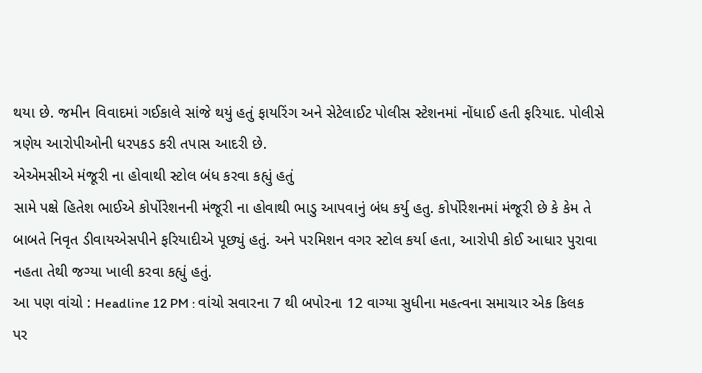થયા છે. જમીન વિવાદમાં ગઈકાલે સાંજે થયું હતું ફાયરિંગ અને સેટેલાઈટ પોલીસ સ્ટેશનમાં નોંધાઈ હતી ફરિયાદ. પોલીસે ત્રણેય આરોપીઓની ધરપકડ કરી તપાસ આદરી છે.
એએમસીએ મંજૂરી ના હોવાથી સ્ટોલ બંધ કરવા કહ્યું હતું
સામે પક્ષે હિતેશ ભાઈએ કોર્પોરેશનની મંજૂરી ના હોવાથી ભાડુ આપવાનું બંધ કર્યુ હતુ. કોર્પોરેશનમાં મંજૂરી છે કે કેમ તે બાબતે નિવૃત ડીવાયએસપીને ફરિયાદીએ પૂછ્યું હતું. અને પરમિશન વગર સ્ટોલ કર્યા હતા, આરોપી કોઈ આધાર પુરાવા નહતા તેથી જગ્યા ખાલી કરવા કહ્યું હતું.
આ પણ વાંચો : Headline 12 PM : વાંચો સવારના 7 થી બપોરના 12 વાગ્યા સુધીના મહત્વના સમાચાર એક કિલક પર